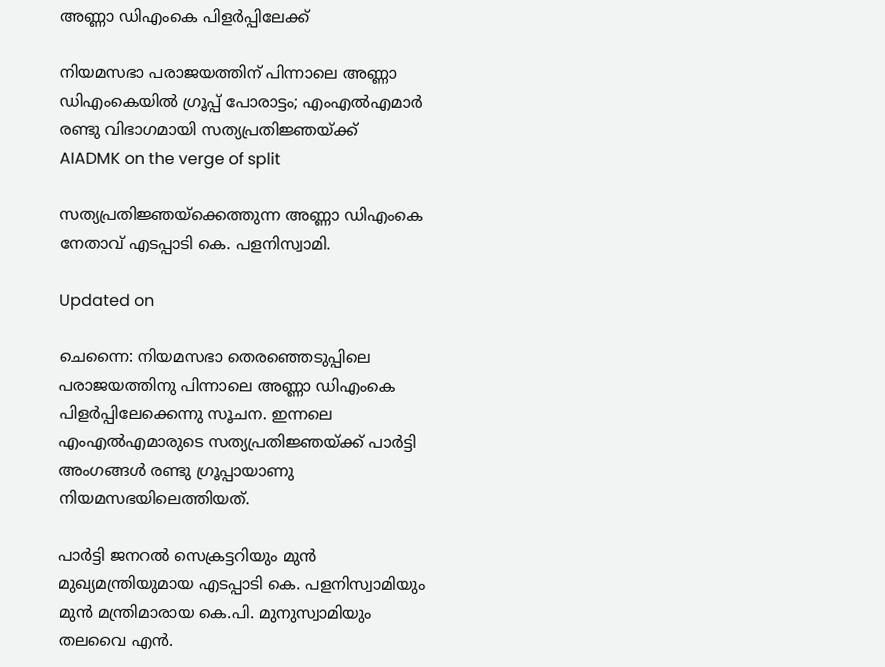അണ്ണാ ഡിഎംകെ പിളർപ്പിലേക്ക്

നിയമസഭാ പരാജയത്തിന് പിന്നാലെ അണ്ണാ ഡിഎംകെയിൽ ഗ്രൂപ്പ് പോരാട്ടം; എംഎൽഎമാർ രണ്ടു വിഭാഗമായി സത്യപ്രതിജ്ഞയ്ക്ക്
AIADMK on the verge of split

സത്യപ്രതിജ്ഞയ്ക്കെത്തുന്ന അണ്ണാ ഡിഎംകെ നേതാവ് എടപ്പാടി കെ. പളനിസ്വാമി.

Updated on

ചെന്നൈ: നിയമസഭാ തെരഞ്ഞെടുപ്പിലെ പരാജയത്തിനു പിന്നാലെ അണ്ണാ ഡിഎംകെ പിളർപ്പിലേക്കെന്നു സൂചന. ഇന്നലെ എംഎൽഎമാരുടെ സത്യപ്രതിജ്ഞയ്ക്ക് പാർട്ടി അംഗങ്ങൾ രണ്ടു ഗ്രൂപ്പായാണു നിയമസഭയിലെത്തിയത്.

പാർട്ടി ജനറൽ സെക്രട്ടറിയും മുൻ മുഖ്യമന്ത്രിയുമായ എടപ്പാടി കെ. പളനിസ്വാമിയും മുൻ മന്ത്രിമാരായ കെ.പി. മുനുസ്വാമിയും തലവൈ എൻ.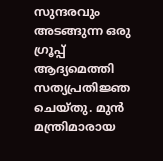സുന്ദരവും അടങ്ങുന്ന ഒരു ഗ്രൂപ്പ് ആദ്യമെത്തി സത്യപ്രതിജ്ഞ ചെയ്തു. മുൻ മന്ത്രിമാരായ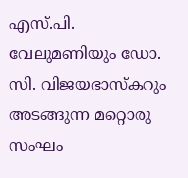എസ്.പി. വേലുമണിയും ഡോ. സി. വിജയഭാസ്കറും അടങ്ങുന്ന മറ്റൊരു സംഘം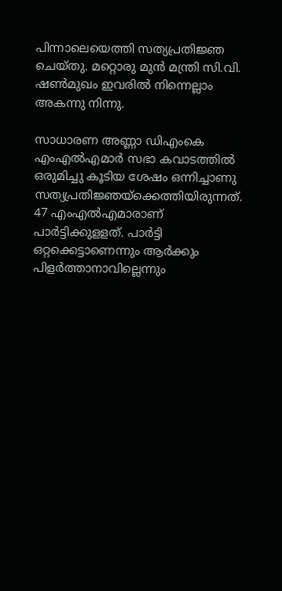പിന്നാലെയെത്തി സത്യപ്രതിജ്ഞ ചെയ്തു. മറ്റൊരു മുൻ മന്ത്രി സി.വി. ഷൺമുഖം ഇവരിൽ നിന്നെല്ലാം അകന്നു നിന്നു.

സാധാരണ അണ്ണാ ഡിഎംകെ എംഎൽഎമാർ സഭാ കവാടത്തിൽ ഒരുമിച്ചു കൂടിയ ശേഷം ഒന്നിച്ചാണു സത്യപ്രതിജ്ഞയ്ക്കെത്തിയിരുന്നത്. 47 എംഎൽഎമാരാണ് പാർട്ടിക്കുളളത്. പാർട്ടി ഒറ്റക്കെട്ടാണെന്നും ആർക്കും പിളർത്താനാവില്ലെന്നും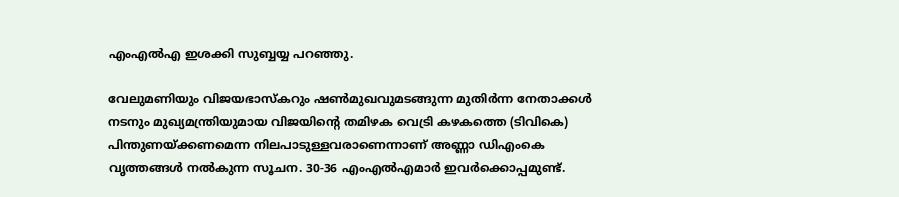എംഎൽഎ ഇശക്കി സുബ്ബയ്യ പറഞ്ഞു.

വേലുമണിയും വിജയഭാസ്കറും ഷൺമുഖവുമടങ്ങുന്ന മുതിർന്ന നേതാക്കൾ നടനും മുഖ്യമന്ത്രിയുമായ വിജയിന്‍റെ തമിഴക വെട്രി കഴകത്തെ (ടിവികെ) പിന്തുണയ്ക്കണമെന്ന നിലപാടുള്ളവരാണെന്നാണ് അണ്ണാ ഡിഎംകെ വൃത്തങ്ങൾ നൽകുന്ന സൂചന. 30-36 എംഎൽഎമാർ ഇവർക്കൊപ്പമുണ്ട്.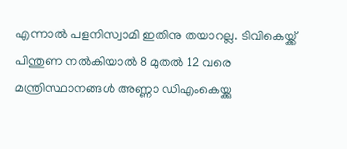എന്നാൽ പളനിസ്വാമി ഇതിനു തയാറല്ല. ടിവികെയ്ക്ക് പിന്തുണ നൽകിയാൽ 8 മുതൽ 12 വരെ മന്ത്രിസ്ഥാനങ്ങൾ അണ്ണാ ഡിഎംകെയ്ക്കു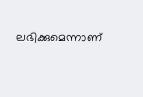ലഭിക്കുമെന്നാണ്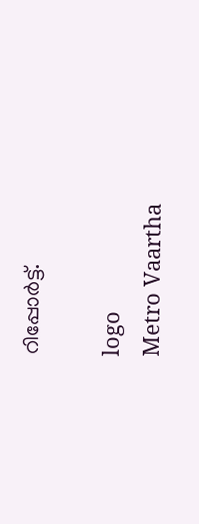റിപ്പോർട്ട്.

logo
Metro Vaartha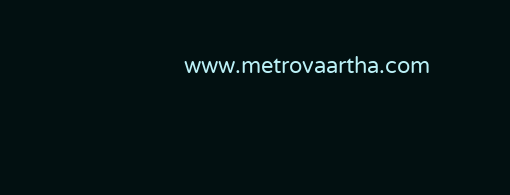www.metrovaartha.com